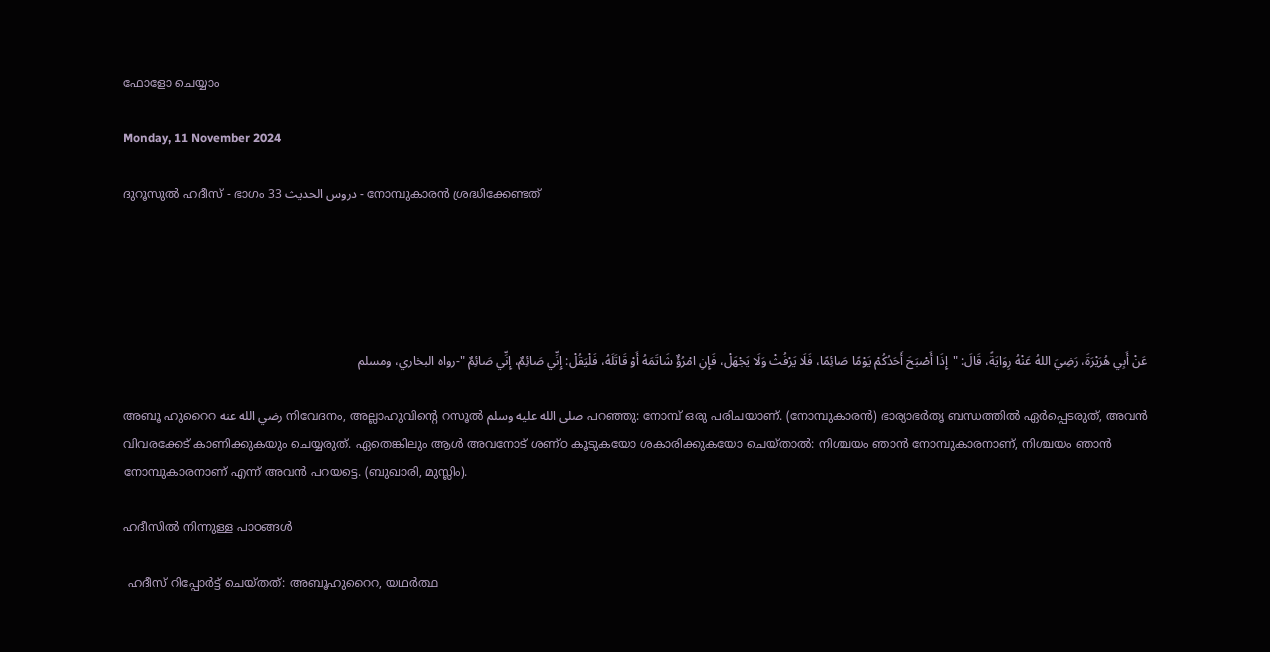ഫോളോ ചെയ്യാം

Monday, 11 November 2024

ദുറൂസുല്‍ ഹദീസ് - ഭാഗം 33 دروس الحديث - നോമ്പുകാരന്‍ ശ്രദ്ധിക്കേണ്ടത്





عَنْ أَبِي هُرَيْرَةَ، رَضِيَ اللهُ عَنْهُ رِوَايَةً، قَالَ: "إِذَا أَصْبَحَ أَحَدُكُمْ يَوْمًا صَائِمًا، فَلَا يَرْفُثْ وَلَا يَجْهَلْ، فَإِنِ امْرُؤٌ شَاتَمَهُ أَوْ قَاتَلَهُ، فَلْيَقُلْ: إِنِّي صَائِمٌ، إِنِّي صَائِمٌ "-رواه البخاري، ومسلم

അബൂ ഹുറൈറ رضي الله عنه നിവേദനം, അല്ലാഹുവിന്‍റെ റസൂല്‍ صلى الله عليه وسلم പറഞ്ഞു: നോമ്പ് ഒരു പരിചയാണ്. (നോമ്പുകാരന്‍) ഭാര്യാഭര്‍തൃ ബന്ധത്തില്‍ ഏര്‍പ്പെടരുത്, അവന്‍ വിവരക്കേട് കാണിക്കുകയും ചെയ്യരുത്. ഏതെങ്കിലും ആള്‍ അവനോട് ശണ്ഠ കൂടുകയോ ശകാരിക്കുകയോ ചെയ്താല്‍: നിശ്ചയം ഞാന്‍ നോമ്പുകാരനാണ്, നിശ്ചയം ഞാന്‍ നോമ്പുകാരനാണ് എന്ന് അവന്‍ പറയട്ടെ. (ബുഖാരി, മുസ്ലിം).

ഹദീസില്‍ നിന്നുള്ള പാഠങ്ങള്‍

 ഹദീസ് റിപ്പോര്‍ട്ട് ചെയ്തത്: അബൂഹുറൈറ, യഥര്‍ത്ഥ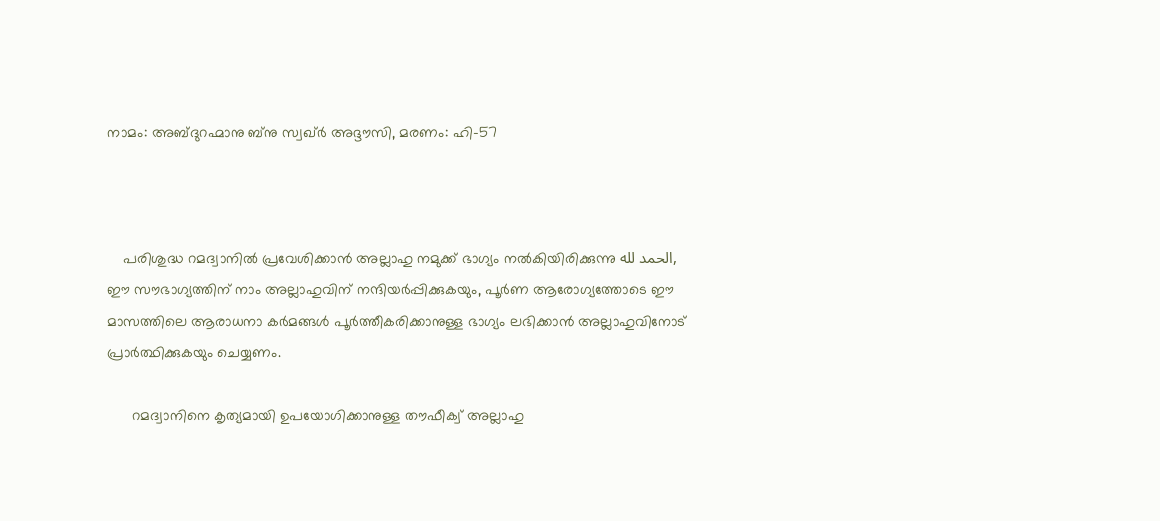നാമം: അബ്ദുറഹ്മാനു ബ്നു സ്വഖ്ര്‍ അദ്ദൗസി, മരണം: ഹി-57



    പരിശുദ്ധ റമദ്വാനില്‍ പ്രവേശിക്കാന്‍ അല്ലാഹു നമുക്ക് ഭാഗ്യം നല്‍കിയിരിക്കുന്നു الحمد لله, ഈ സൗഭാഗ്യത്തിന് നാം അല്ലാഹുവിന് നന്ദിയര്‍പ്പിക്കുകയും, പൂര്‍ണ ആരോഗ്യത്തോടെ ഈ മാസത്തിലെ ആരാധനാ കര്‍മങ്ങള്‍ പൂര്‍ത്തീകരിക്കാനുള്ള ഭാഗ്യം ലഭിക്കാന്‍ അല്ലാഹുവിനോട് പ്രാര്‍ത്ഥിക്കുകയും ചെയ്യണം.

      റമദ്വാനിനെ കൃത്യമായി ഉപയോഗിക്കാനുള്ള തൗഫീക്വ് അല്ലാഹു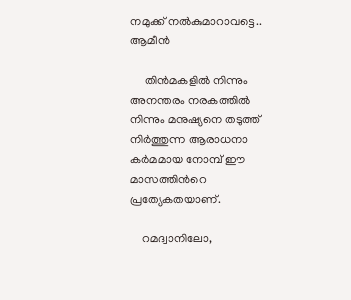നമുക്ക് നല്‍കുമാറാവട്ടെ.. ആമീന്‍

     തിന്‍മകളില്‍ നിന്നും അനന്തരം നരകത്തില്‍ നിന്നും മനുഷ്യനെ തടുത്ത് നിര്‍ത്തുന്ന ആരാധനാ കര്‍മമായ നോമ്പ് ഈ മാസത്തിന്‍റെ പ്രത്യേകതയാണ്.

    റമദ്വാനിലോ,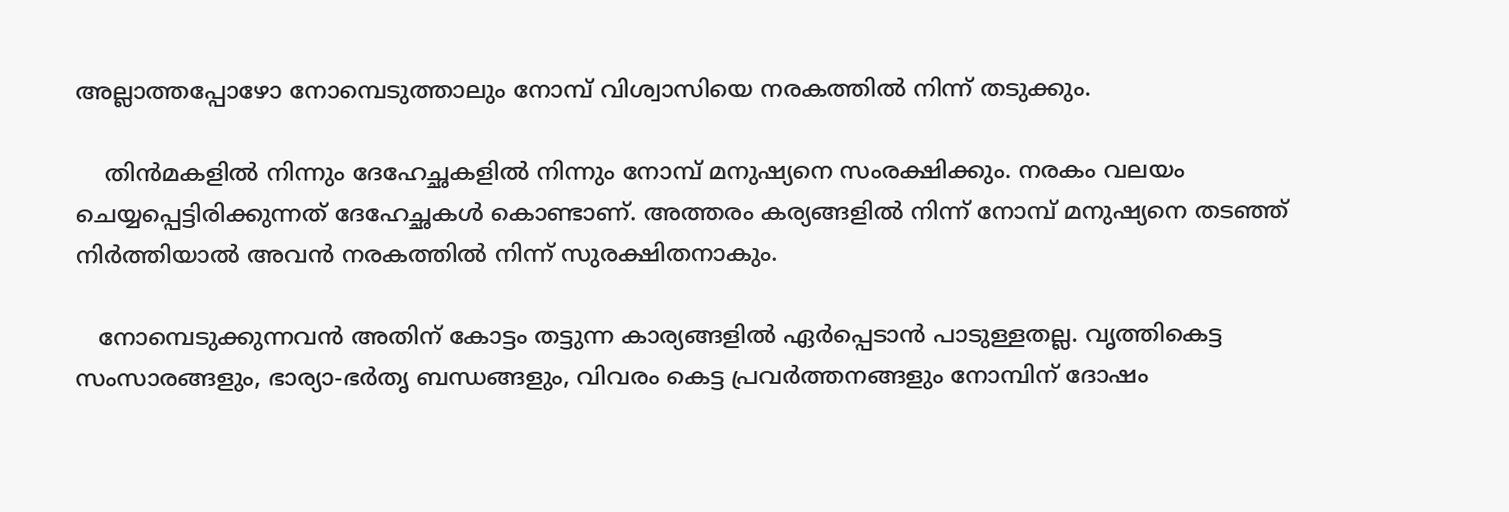അല്ലാത്തപ്പോഴോ നോമ്പെടുത്താലും നോമ്പ് വിശ്വാസിയെ നരകത്തില്‍ നിന്ന് തടുക്കും.

    തിന്‍മകളില്‍ നിന്നും ദേഹേച്ഛകളില്‍ നിന്നും നോമ്പ് മനുഷ്യനെ സംരക്ഷിക്കും. നരകം വലയം ചെയ്യപ്പെട്ടിരിക്കുന്നത് ദേഹേച്ഛകള്‍ കൊണ്ടാണ്. അത്തരം കര്യങ്ങളില്‍ നിന്ന് നോമ്പ് മനുഷ്യനെ തടഞ്ഞ് നിര്‍ത്തിയാല്‍ അവന്‍ നരകത്തില്‍ നിന്ന് സുരക്ഷിതനാകും.

   നോമ്പെടുക്കുന്നവന്‍ അതിന് കോട്ടം തട്ടുന്ന കാര്യങ്ങളില്‍ ഏര്‍പ്പെടാന്‍ പാടുള്ളതല്ല. വൃത്തികെട്ട സംസാരങ്ങളും, ഭാര്യാ-ഭര്‍തൃ ബന്ധങ്ങളും, വിവരം കെട്ട പ്രവര്‍ത്തനങ്ങളും നോമ്പിന് ദോഷം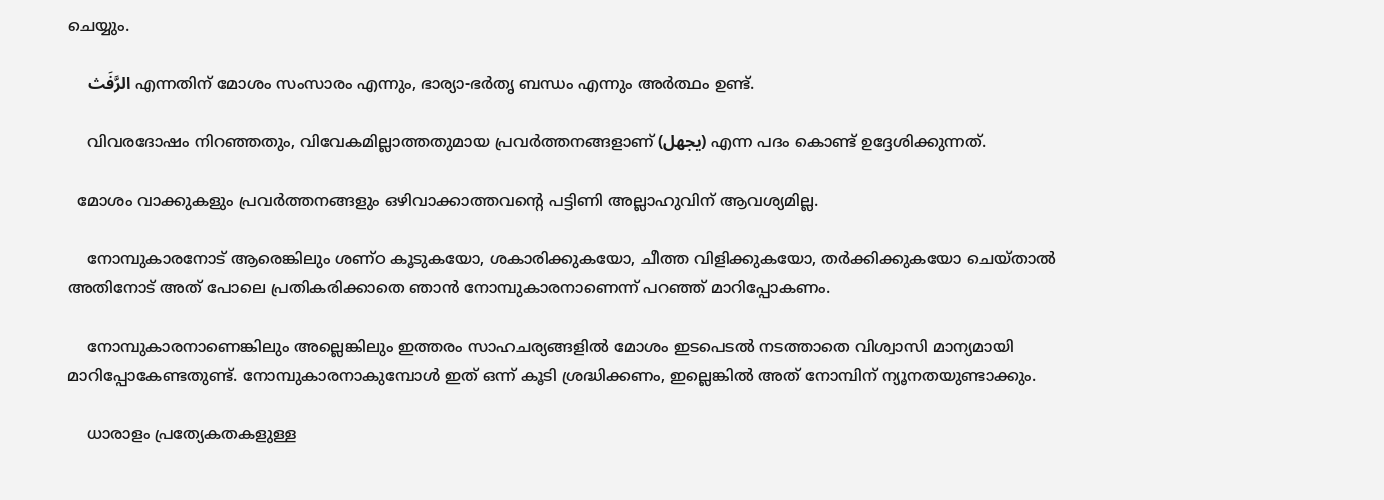ചെയ്യും.

     الرَّفَث എന്നതിന് മോശം സംസാരം എന്നും, ഭാര്യാ-ഭര്‍തൃ ബന്ധം എന്നും അര്‍ത്ഥം ഉണ്ട്.

    വിവരദോഷം നിറഞ്ഞതും, വിവേകമില്ലാത്തതുമായ പ്രവര്‍ത്തനങ്ങളാണ് (يجهل) എന്ന പദം കൊണ്ട് ഉദ്ദേശിക്കുന്നത്.

  മോശം വാക്കുകളും പ്രവര്‍ത്തനങ്ങളും ഒഴിവാക്കാത്തവന്‍റെ പട്ടിണി അല്ലാഹുവിന് ആവശ്യമില്ല.

    നോമ്പുകാരനോട് ആരെങ്കിലും ശണ്ഠ കൂടുകയോ, ശകാരിക്കുകയോ, ചീത്ത വിളിക്കുകയോ, തര്‍ക്കിക്കുകയോ ചെയ്താല്‍ അതിനോട് അത് പോലെ പ്രതികരിക്കാതെ ഞാന്‍ നോമ്പുകാരനാണെന്ന് പറഞ്ഞ് മാറിപ്പോകണം.

    നോമ്പുകാരനാണെങ്കിലും അല്ലെങ്കിലും ഇത്തരം സാഹചര്യങ്ങളില്‍ മോശം ഇടപെടല്‍ നടത്താതെ വിശ്വാസി മാന്യമായി മാറിപ്പോകേണ്ടതുണ്ട്. നോമ്പുകാരനാകുമ്പോള്‍ ഇത് ഒന്ന് കൂടി ശ്രദ്ധിക്കണം, ഇല്ലെങ്കില്‍ അത് നോമ്പിന് ന്യൂനതയുണ്ടാക്കും.

    ധാരാളം പ്രത്യേകതകളുള്ള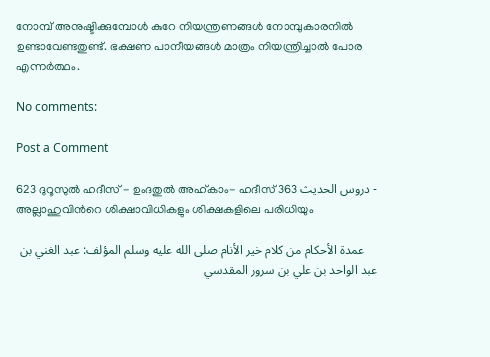നോമ്പ് അനുഷ്ടിക്കുമ്പോള്‍ കുറേ നിയന്ത്രണങ്ങള്‍ നോമ്പുകാരനില്‍ ഉണ്ടാവേണ്ടതുണ്ട്. ഭക്ഷണ പാനീയങ്ങള്‍ മാത്രം നിയന്ത്രിച്ചാല്‍ പോര എന്നര്‍ത്ഥം.

No comments:

Post a Comment

623 ദുറൂസുല്‍ ഹദീസ് - ഉംദതുല്‍ അഹ്കാം- ഹദീസ് 363 دروس الحديث - അല്ലാഹുവിന്‍റെ ശിക്ഷാവിധികളും ശിക്ഷകളിലെ പരിധിയും

    عمدة الأحكام من كلام خير الأنام صلى الله عليه وسلم المؤلف: عبد الغني بن عبد الواحد بن علي بن سرور المقدسي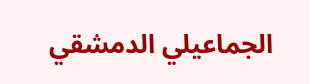الجماعيلي الدمشقي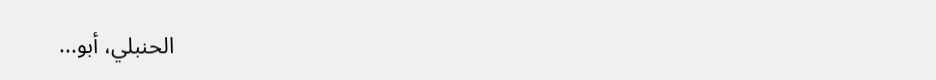الحنبلي، أبو...